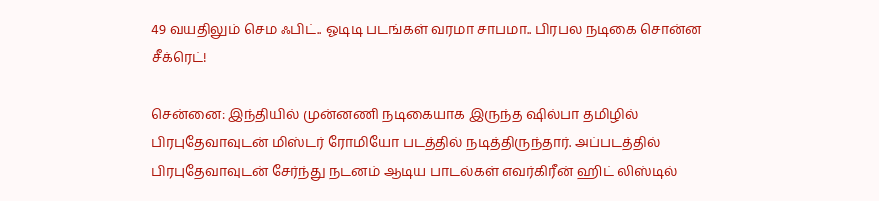49 வயதிலும் செம ஃபிட்.. ஓடிடி படங்கள் வரமா சாபமா.. பிரபல நடிகை சொன்ன சீக்ரெட்!

சென்னை: இந்தியில் முன்னணி நடிகையாக இருந்த ஷில்பா தமிழில் பிரபுதேவாவுடன் மிஸ்டர் ரோமியோ படத்தில் நடித்திருந்தார். அப்படத்தில் பிரபுதேவாவுடன் சேர்ந்து நடனம் ஆடிய பாடல்கள் எவர்கிரீன் ஹிட் லிஸ்டில்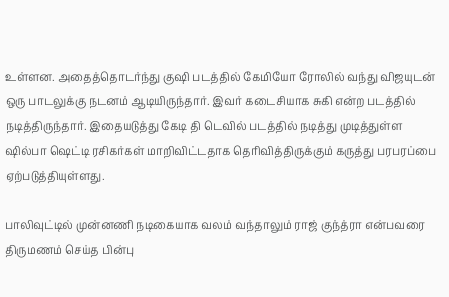உள்ளன. அதைத்தொடர்ந்து குஷி படத்தில் கேமியோ ரோலில் வந்து விஜயுடன் ஒரு பாடலுக்கு நடனம் ஆடியிருந்தார். இவர் கடைசியாக சுகி என்ற படத்தில் நடித்திருந்தார். இதையடுத்து கேடி தி டெவில் படத்தில் நடித்து முடித்துள்ள ஷில்பா ஷெட்டி ரசிகர்கள் மாறிவிட்டதாக தெரிவித்திருக்கும் கருத்து பரபரப்பை ஏற்படுத்தியுள்ளது.

பாலிவுட்டில் முன்னணி நடிகையாக வலம் வந்தாலும் ராஜ் குந்த்ரா என்பவரை திருமணம் செய்த பின்பு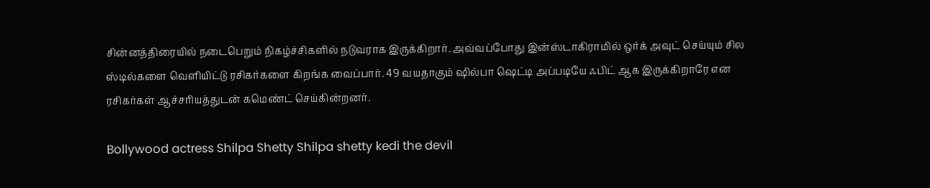சின்னத்திரையில் நடைபெறும் நிகழ்ச்சிகளில் நடுவராக இருக்கிறார். அவ்வப்போது இன்ஸ்டாகிராமில் ஒர்க் அவுட் செய்யும் சில ஸ்டில்களை வெளியிட்டு ரசிகர்களை கிறங்க வைப்பார். 49 வயதாகும் ஷில்பா ஷெட்டி அப்படியே ஃபிட் ஆக இருக்கிறாரே என ரசிகர்கள் ஆச்சரியத்துடன் கமெண்ட் செய்கின்றனர்.

Bollywood actress Shilpa Shetty Shilpa shetty kedi the devil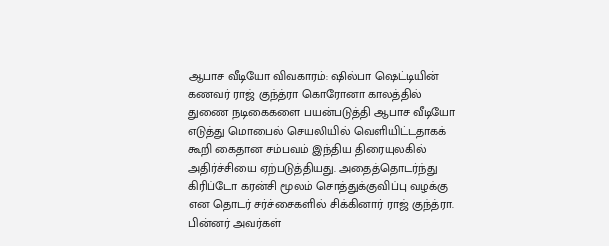ஆபாச வீடியோ விவகாரம்: ஷில்பா ஷெட்டியின் கணவர் ராஜ் குந்த்ரா கொரோனா காலத்தில் துணை நடிகைகளை பயன்படுத்தி ஆபாச வீடியோ எடுத்து மொபைல் செயலியில் வெளியிட்டதாகக் கூறி கைதான சம்பவம் இந்திய திரையுலகில் அதிர்ச்சியை ஏற்படுத்தியது. அதைத்தொடர்ந்து கிரிப்டோ கரன்சி மூலம் சொத்துக்குவிப்பு வழக்கு என தொடர் சர்ச்சைகளில் சிக்கினார் ராஜ் குந்த்ரா. பின்னர் அவர்கள்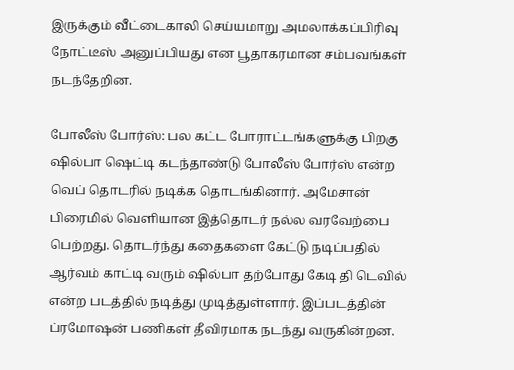இருக்கும் வீட்டைகாலி செய்யமாறு அமலாக்கப்பிரிவு நோட்டீஸ் அனுப்பியது என பூதாகரமான சம்பவங்கள் நடந்தேறின.

போலீஸ் போர்ஸ்: பல கட்ட போராட்டங்களுக்கு பிறகு ஷில்பா ஷெட்டி கடந்தாண்டு போலீஸ் போர்ஸ் என்ற வெப் தொடரில் நடிக்க தொடங்கினார். அமேசான் பிரைமில் வெளியான இத்தொடர் நல்ல வரவேற்பை பெற்றது. தொடர்ந்து கதைகளை கேட்டு நடிப்பதில் ஆர்வம் காட்டி வரும் ஷில்பா தற்போது கேடி தி டெவில் என்ற படத்தில் நடித்து முடித்துள்ளார். இப்படத்தின் ப்ரமோஷன் பணிகள் தீவிரமாக நடந்து வருகின்றன.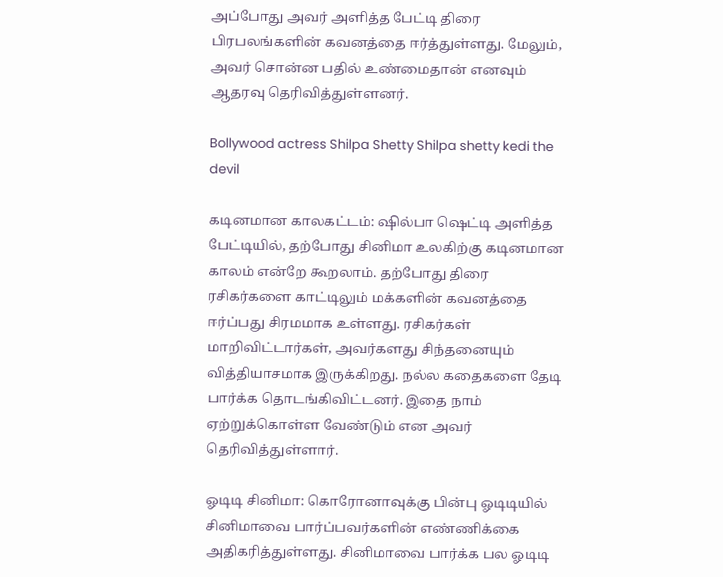அப்போது அவர் அளித்த பேட்டி திரை பிரபலங்களின் கவனத்தை ஈர்த்துள்ளது. மேலும், அவர் சொன்ன பதில் உண்மைதான் எனவும் ஆதரவு தெரிவித்துள்ளனர்.

Bollywood actress Shilpa Shetty Shilpa shetty kedi the devil

கடினமான காலகட்டம்: ஷில்பா ஷெட்டி அளித்த பேட்டியில், தற்போது சினிமா உலகிற்கு கடினமான காலம் என்றே கூறலாம். தற்போது திரை ரசிகர்களை காட்டிலும் மக்களின் கவனத்தை ஈர்ப்பது சிரமமாக உள்ளது. ரசிகர்கள் மாறிவிட்டார்கள், அவர்களது சிந்தனையும் வித்தியாசமாக இருக்கிறது. நல்ல கதைகளை தேடி பார்க்க தொடங்கிவிட்டனர். இதை நாம் ஏற்றுக்கொள்ள வேண்டும் என அவர் தெரிவித்துள்ளார்.

ஓடிடி சினிமா: கொரோனாவுக்கு பின்பு ஓடிடியில் சினிமாவை பார்ப்பவர்களின் எண்ணிக்கை அதிகரித்துள்ளது. சினிமாவை பார்க்க பல ஓடிடி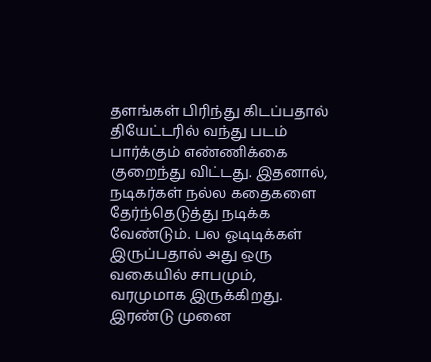தளங்கள் பிரிந்து கிடப்பதால் தியேட்டரில் வந்து படம் பார்க்கும் எண்ணிக்கை குறைந்து விட்டது. இதனால், நடிகர்கள் நல்ல கதைகளை தேர்ந்தெடுத்து நடிக்க வேண்டும். பல ஓடிடிக்கள் இருப்பதால் அது ஒரு வகையில் சாபமும், வரமுமாக இருக்கிறது. இரண்டு முனை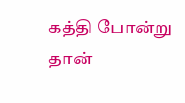கத்தி போன்று தான்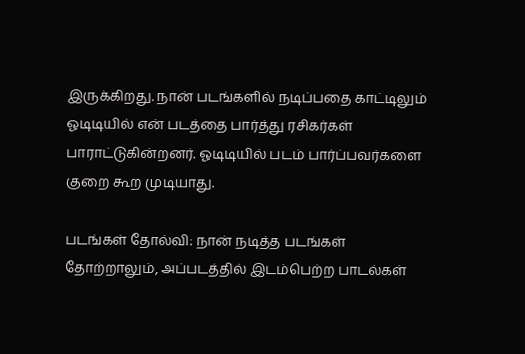இருக்கிறது. நான் படங்களில் நடிப்பதை காட்டிலும் ஓடிடியில் என் படத்தை பார்த்து ரசிகர்கள் பாராட்டுகின்றனர். ஓடிடியில் படம் பார்ப்பவர்களை குறை கூற முடியாது.

படங்கள் தோல்வி: நான் நடித்த படங்கள் தோற்றாலும், அப்படத்தில் இடம்பெற்ற பாடல்கள்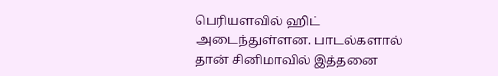பெரியளவில் ஹிட் அடைந்துள்ளன. பாடல்களால் தான் சினிமாவில் இத்தனை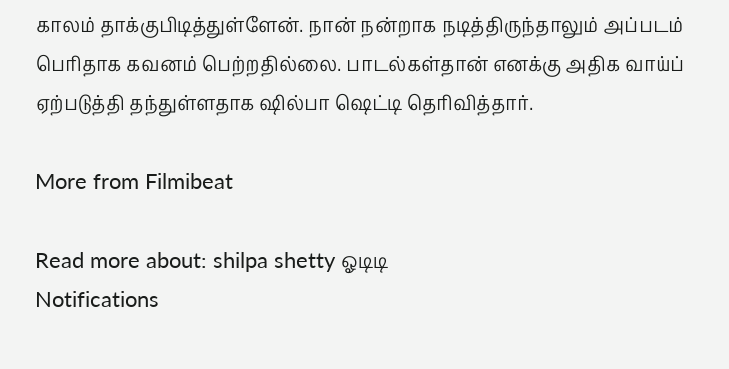காலம் தாக்குபிடித்துள்ளேன். நான் நன்றாக நடித்திருந்தாலும் அப்படம் பெரிதாக கவனம் பெற்றதில்லை. பாடல்கள்தான் எனக்கு அதிக வாய்ப் ஏற்படுத்தி தந்துள்ளதாக ஷில்பா ஷெட்டி தெரிவித்தார்.

More from Filmibeat

Read more about: shilpa shetty ஓடிடி
Notifications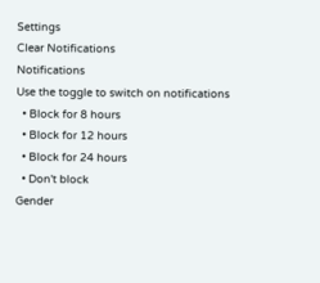Settings
Clear Notifications
Notifications
Use the toggle to switch on notifications
  • Block for 8 hours
  • Block for 12 hours
  • Block for 24 hours
  • Don't block
Gender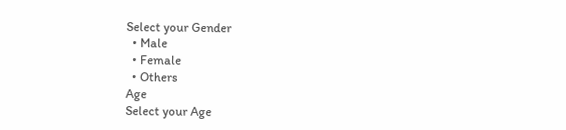Select your Gender
  • Male
  • Female
  • Others
Age
Select your Age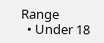Range
  • Under 18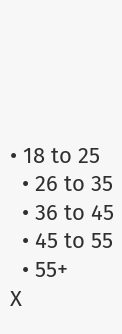• 18 to 25
  • 26 to 35
  • 36 to 45
  • 45 to 55
  • 55+
X